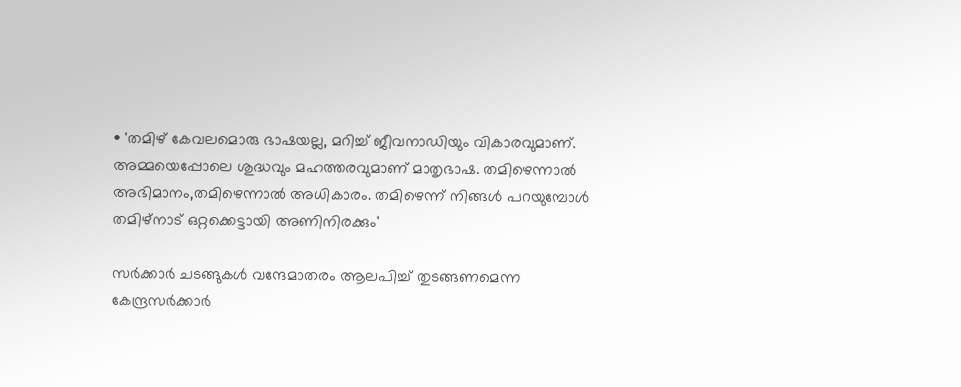• 'തമിഴ് കേവലമൊരു ഭാഷയല്ല, മറിച്ച് ജീവനാഡിയും വികാരവുമാണ്. അമ്മയെപ്പോലെ ശുദ്ധവും മഹത്തരവുമാണ് മാതൃഭാഷ. തമിഴെന്നാല്‍ അഭിമാനം,തമിഴെന്നാല്‍ അധികാരം. തമിഴെന്ന് നിങ്ങള്‍ പറയുമ്പോള്‍ തമിഴ്നാട് ഒറ്റക്കെട്ടായി അണിനിരക്കും'

സര്‍ക്കാര്‍ ചടങ്ങുകള്‍ വന്ദേമാതരം ആലപിച്ച് തുടങ്ങണമെന്ന കേന്ദ്രസര്‍ക്കാര്‍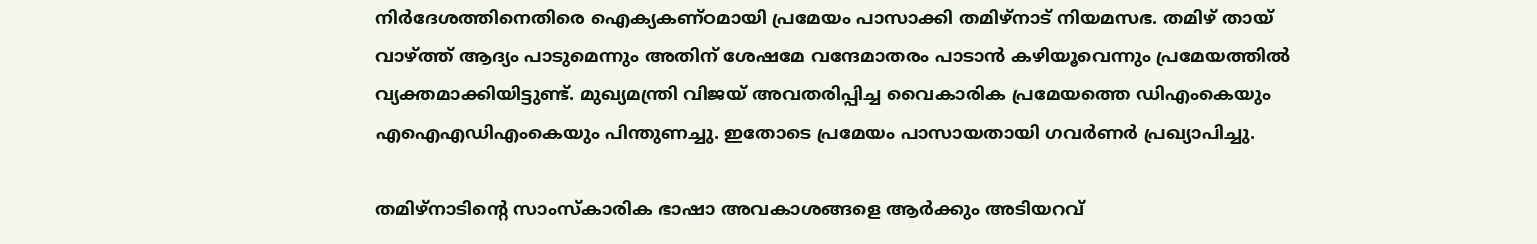നിര്‍ദേശത്തിനെതിരെ ഐക്യകണ്ഠമായി പ്രമേയം പാസാക്കി തമിഴ്നാട് നിയമസഭ. തമിഴ് തായ് വാഴ്ത്ത് ആദ്യം പാടുമെന്നും അതിന് ശേഷമേ വന്ദേമാതരം പാടാന്‍ കഴിയൂവെന്നും പ്രമേയത്തില്‍ വ്യക്തമാക്കിയിട്ടുണ്ട്. മുഖ്യമന്ത്രി വിജയ് അവതരിപ്പിച്ച വൈകാരിക പ്രമേയത്തെ ഡിഎംകെയും എഐഎഡിഎംകെയും പിന്തുണച്ചു. ഇതോടെ പ്രമേയം പാസായതായി ഗവര്‍ണര്‍ പ്രഖ്യാപിച്ചു.

തമിഴ്നാടിന്‍റെ സാംസ്കാരിക ഭാഷാ അവകാശങ്ങളെ ആര്‍ക്കും അടിയറവ്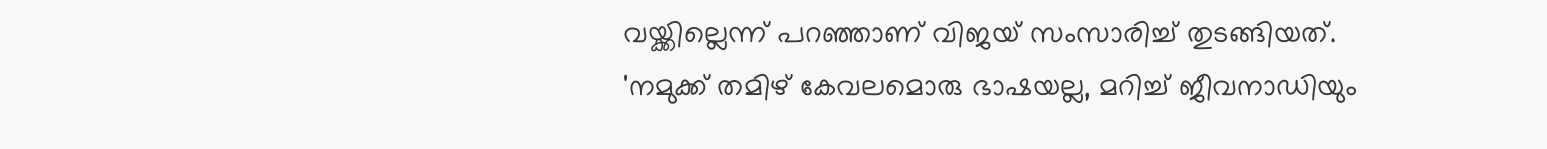വയ്ക്കില്ലെന്ന് പറഞ്ഞാണ് വിജയ് സംസാരിച്ച് തുടങ്ങിയത്. 'നമുക്ക് തമിഴ് കേവലമൊരു ഭാഷയല്ല, മറിച്ച് ജീവനാഡിയും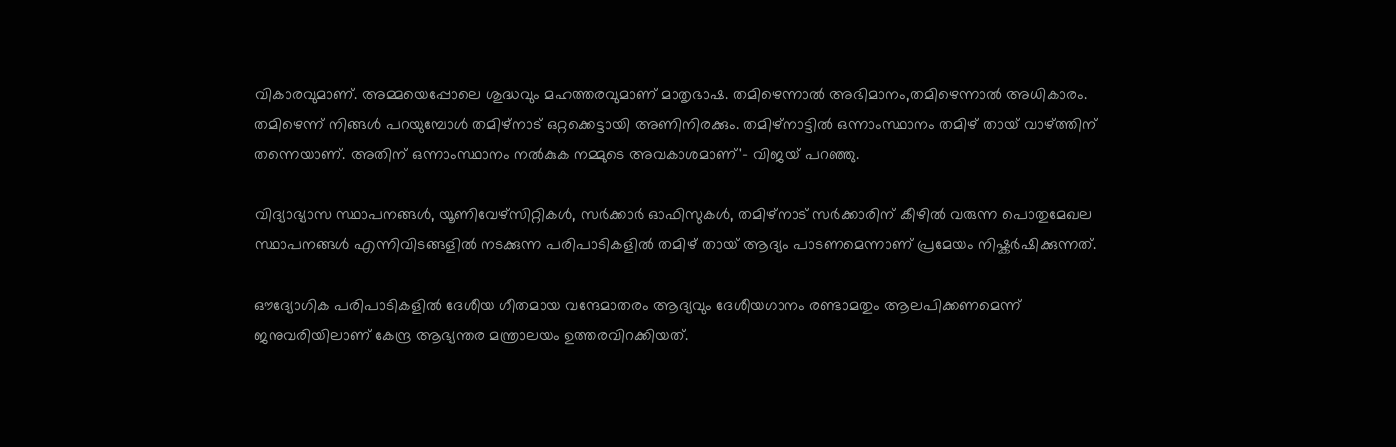വികാരവുമാണ്. അമ്മയെപ്പോലെ ശുദ്ധവും മഹത്തരവുമാണ് മാതൃഭാഷ. തമിഴെന്നാല്‍ അഭിമാനം,തമിഴെന്നാല്‍ അധികാരം. തമിഴെന്ന് നിങ്ങള്‍ പറയുമ്പോള്‍ തമിഴ്നാട് ഒറ്റക്കെട്ടായി അണിനിരക്കും. തമിഴ്നാട്ടില്‍ ഒന്നാംസ്ഥാനം തമിഴ് തായ് വാഴ്ത്തിന് തന്നെയാണ്. അതിന് ഒന്നാംസ്ഥാനം നല്‍കുക നമ്മുടെ അവകാശമാണ്'- വിജയ് പറഞ്ഞു.

വിദ്യാഭ്യാസ സ്ഥാപനങ്ങള്‍, യൂണിവേഴ്സിറ്റികള്‍, സര്‍ക്കാര്‍ ഓഫിസുകള്‍, തമിഴ്നാട് സര്‍ക്കാരിന് കീഴില്‍ വരുന്ന പൊതുമേഖല സ്ഥാപനങ്ങള്‍ എന്നിവിടങ്ങളില്‍ നടക്കുന്ന പരിപാടികളില്‍ തമിഴ് തായ് ആദ്യം പാടണമെന്നാണ് പ്രമേയം നിഷ്കര്‍ഷിക്കുന്നത്.

ഔദ്യോഗിക പരിപാടികളില്‍ ദേശീയ ഗീതമായ വന്ദേമാതരം ആദ്യവും ദേശീയഗാനം രണ്ടാമതും ആലപിക്കണമെന്ന് ജനുവരിയിലാണ് കേന്ദ്ര ആഭ്യന്തര മന്ത്രാലയം ഉത്തരവിറക്കിയത്.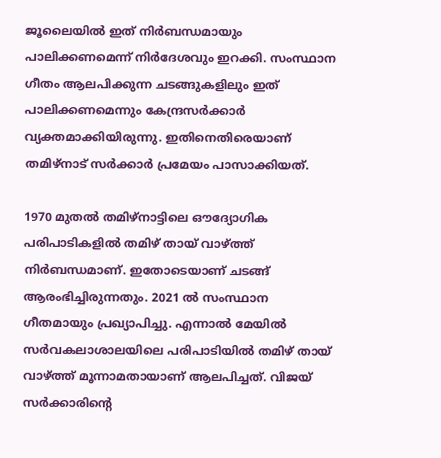ജൂലൈയില്‍ ഇത് നിര്‍ബന്ധമായും പാലിക്കണമെന്ന് നിര്‍ദേശവും ഇറക്കി. സംസ്ഥാന ഗീതം ആലപിക്കുന്ന ചടങ്ങുകളിലും ഇത് പാലിക്കണമെന്നും കേന്ദ്രസര്‍ക്കാര്‍ വ്യക്തമാക്കിയിരുന്നു. ഇതിനെതിരെയാണ് തമിഴ്നാട് സര്‍ക്കാര്‍ പ്രമേയം പാസാക്കിയത്.

1970 മുതല്‍ തമിഴ്നാട്ടിലെ ഔദ്യോഗിക പരിപാടികളില്‍ തമിഴ് തായ് വാഴ്ത്ത് നിര്‍ബന്ധമാണ്. ഇതോടെയാണ് ചടങ്ങ് ആരംഭിച്ചിരുന്നതും. 2021 ല്‍ സംസ്ഥാന ഗീതമായും പ്രഖ്യാപിച്ചു. എന്നാല്‍ മേയില്‍ സര്‍വകലാശാലയിലെ പരിപാടിയില്‍ തമിഴ് തായ് വാഴ്ത്ത് മൂന്നാമതായാണ് ആലപിച്ചത്. വിജയ് സര്‍ക്കാരിന്‍റെ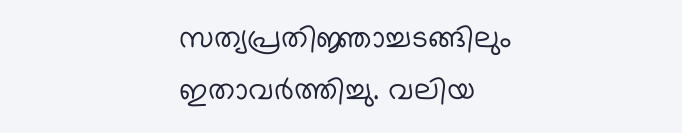സത്യപ്രതിജ്ഞാച്ചടങ്ങിലും ഇതാവര്‍ത്തിച്ചു. വലിയ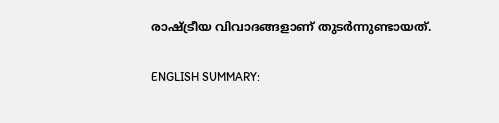രാഷ്ട്രീയ വിവാദങ്ങളാണ് തുടര്‍ന്നുണ്ടായത്.

ENGLISH SUMMARY: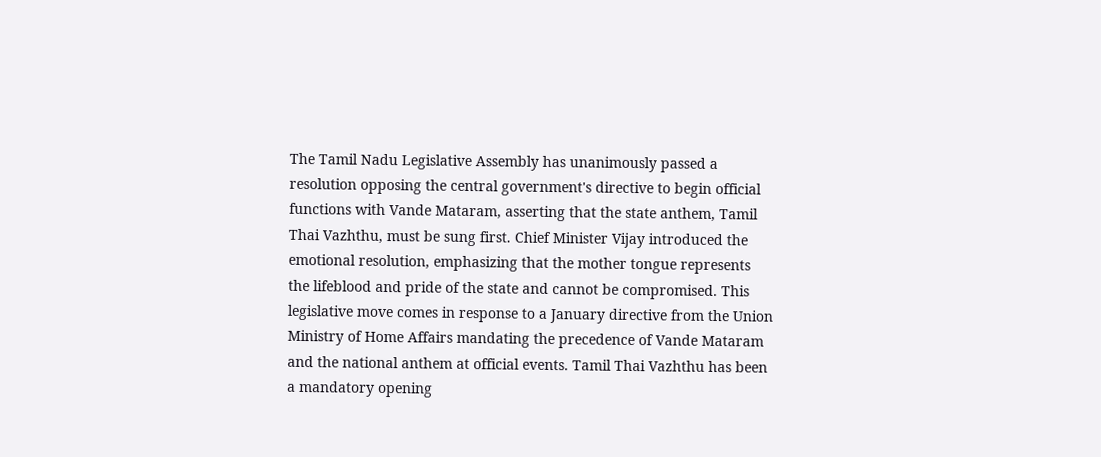The Tamil Nadu Legislative Assembly has unanimously passed a resolution opposing the central government's directive to begin official functions with Vande Mataram, asserting that the state anthem, Tamil Thai Vazhthu, must be sung first. Chief Minister Vijay introduced the emotional resolution, emphasizing that the mother tongue represents the lifeblood and pride of the state and cannot be compromised. This legislative move comes in response to a January directive from the Union Ministry of Home Affairs mandating the precedence of Vande Mataram and the national anthem at official events. Tamil Thai Vazhthu has been a mandatory opening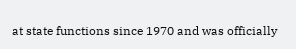at state functions since 1970 and was officially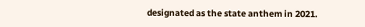designated as the state anthem in 2021.